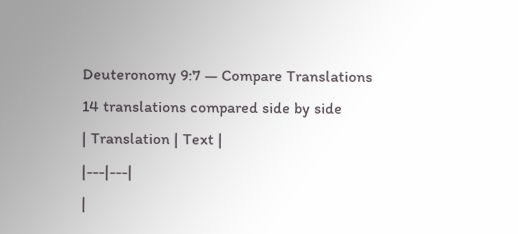Deuteronomy 9:7 — Compare Translations
14 translations compared side by side
| Translation | Text |
|---|---|
|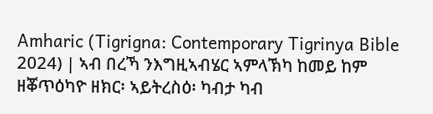Amharic (Tigrigna: Contemporary Tigrinya Bible 2024) | ኣብ በረኻ ንእግዚኣብሄር ኣምላኽካ ከመይ ከም ዘቖጥዕካዮ ዘክር፡ ኣይትረስዕ፡ ካብታ ካብ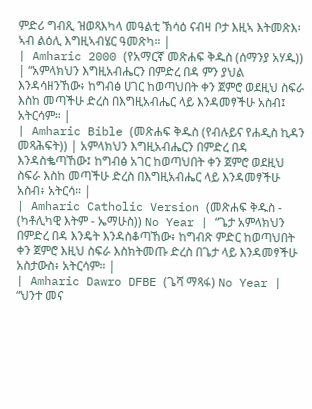ምድሪ ግብጺ ዝወጻእካላ መዓልቲ ኽሳዕ ናብዛ ቦታ እዚኣ እትመጽእ፡ ኣብ ልዕሊ እግዚኣብሄር ዓመጽካ። |
| Amharic 2000 (የአማርኛ መጽሐፍ ቅዱስ (ሰማንያ አሃዱ)) | “አምላክህን እግዚአብሔርን በምድረ በዳ ምን ያህል እንዳሳዘንኸው፥ ከግብፅ ሀገር ከወጣህበት ቀን ጀምሮ ወደዚህ ስፍራ እስከ መጣችሁ ድረስ በእግዚአብሔር ላይ እንዳመፃችሁ አስብ፤ አትርሳም። |
| Amharic Bible (መጽሐፍ ቅዱስ (የብሉይና የሐዲስ ኪዳን መጻሕፍት)) | አምላክህን እግዚአብሔርን በምድረ በዳ እንዳስቈጣኸው፤ ከግብፅ አገር ከወጣህበት ቀን ጀምሮ ወደዚህ ስፍራ እስከ መጣችሁ ድረስ በእግዚአብሔር ላይ እንዳመፃችሁ አስብ፥ አትርሳ። |
| Amharic Catholic Version (መጽሐፍ ቅዱስ - (ካቶሊካዊ እትም - ኤማሁስ)) No Year | “ጌታ አምላክህን በምድረ በዳ እንዴት እንዳስቆጣኸው፥ ከግብጽ ምድር ከወጣህበት ቀን ጀምሮ እዚህ ስፍራ እስክትመጡ ድረስ በጌታ ላይ እንዳመፃችሁ አስታውስ፥ አትርሳም። |
| Amharic Dawro DFBE (ጌሻ ማጻፋ) No Year | “ህንተ መና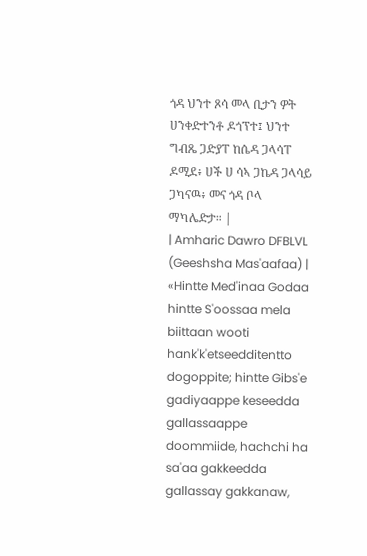ጎዳ ህንተ ጾሳ መላ ቢታን ዎት ሀንቀድተንቶ ዶጎፕተ፤ ህንተ ግብጼ ጋድያፐ ከሴዳ ጋላሳፐ ዶሚደ፥ ሀች ሀ ሳኣ ጋኬዳ ጋላሳይ ጋካናዉ፥ መና ጎዳ ቦላ ማካሌድታ። |
| Amharic Dawro DFBLVL (Geeshsha Mas'aafaa) | «Hintte Med'inaa Godaa hintte S'oossaa mela biittaan wooti hank'k'etseedditentto dogoppite; hintte Gibs'e gadiyaappe keseedda gallassaappe doommiide, hachchi ha sa'aa gakkeedda gallassay gakkanaw,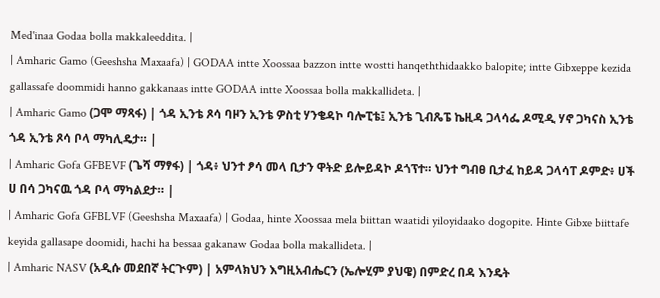Med'inaa Godaa bolla makkaleeddita. |
| Amharic Gamo (Geeshsha Maxaafa) | GODAA intte Xoossaa bazzon intte wostti hanqeththidaakko balopite; intte Gibxeppe kezida gallassafe doommidi hanno gakkanaas intte GODAA intte Xoossaa bolla makkallideta. |
| Amharic Gamo (ጋሞ ማጻፋ) | ጎዳ ኢንቴ ጾሳ ባዞን ኢንቴ ዎስቲ ሃንቄዳኮ ባሎፒቴ፤ ኢንቴ ጊብጼፔ ኬዚዳ ጋላሳፌ ዶሚዲ ሃኖ ጋካናስ ኢንቴ ጎዳ ኢንቴ ጾሳ ቦላ ማካሊዴታ። |
| Amharic Gofa GFBEVF (ጌሻ ማፃፋ) | ጎዳ፥ ህንተ ፆሳ መላ ቢታን ዋትድ ይሎይዳኮ ዶጎፕተ። ህንተ ግብፀ ቢታፈ ከይዳ ጋላሳፐ ዶምድ፥ ሀች ሀ በሳ ጋካናዉ ጎዳ ቦላ ማካልደታ። |
| Amharic Gofa GFBLVF (Geeshsha Maxaafa) | Godaa, hinte Xoossaa mela biittan waatidi yiloyidaako dogopite. Hinte Gibxe biittafe keyida gallasape doomidi, hachi ha bessaa gakanaw Godaa bolla makallideta. |
| Amharic NASV (አዲሱ መደበኛ ትርጒም) | አምላክህን እግዚአብሔርን (ኤሎሂም ያህዌ) በምድረ በዳ እንዴት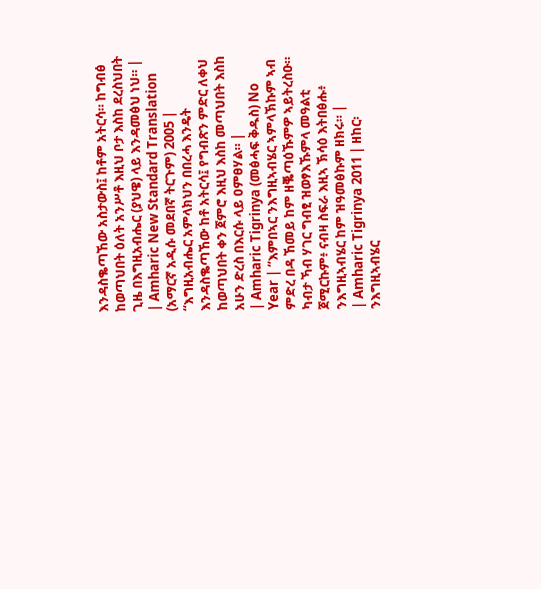እንዳስቈጣኸው አስታውስ፤ ከቶም አትርሳ። ከግብፅ ከወጣህበት ዕለት አንሥቶ እዚህ ቦታ እስከ ደረስህበት ጊዜ በእግዚአብሔር (ያህዌ) ላይ እንዳመፅህ ነህ። |
| Amharic New Standard Translation (አማርኛ አዲሱ መደበኛ ትርጉም) 2005 | “እግዚአብሔር አምላክህን በበረሓ እንዴት እንዳስቈጣኸው ከቶ አትርሳ፤ የግብጽን ምድር ለቀህ ከወጣህበት ቀን ጀምሮ እዚህ እስከ መጣህበት እስከ አሁን ድረስ በእርሱ ላይ ዐምፀሃል። |
| Amharic Tigrinya (መፅሓፍ ቅዱስ) No Year | “እምበኣር ንእግዚኣብሄር ኣምላኽኩም ኣብ ምድረ በዳ ኸመይ ከም ዘቘጣዕኹምዎ ኣይትረስዑ። ካብታ ኻብ ሃገር ግብፂ ዝወፃእኹምላ መዓልቲ ጀሚርኩም፥ ናብዛ ስፍራ እዚኣ ኽሳዕ እትበፅሑ፥ ንእግዚኣብሄር ከም ዝዓመፅኩም ዘክሩ። |
| Amharic Tigrinya 2011 | ዘከር፡ ንእግዚኣብሄር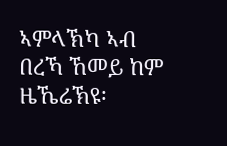ኣምላኽካ ኣብ በረኻ ኸመይ ከም ዜኼሬኽዩ፡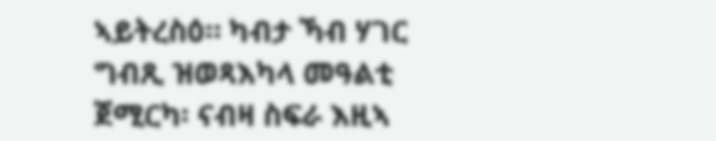ኣይትረስዕ። ካብታ ኻብ ሃገር ግብጺ ዝወጻእካላ መዓልቲ ጀሚርካ፡ ናብዛ ስፍራ እዚኣ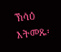ኽሳዕ እትመጹ፡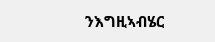ንእግዚኣብሄር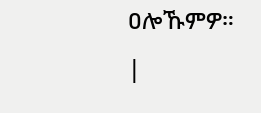ዐሎኹምዎ። |